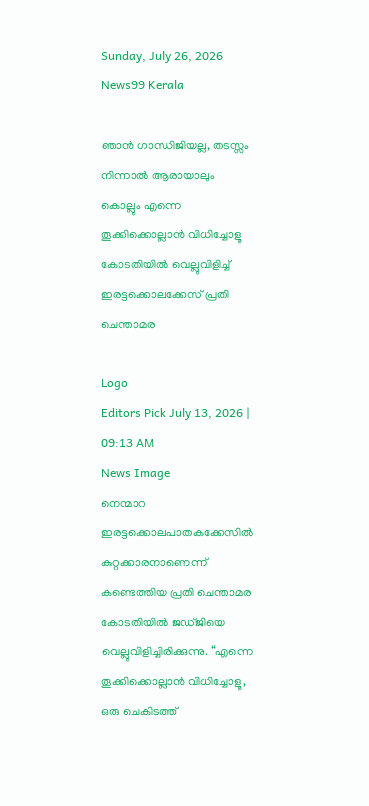Sunday, July 26, 2026
News99 Kerala

ഞാൻ ഗാന്ധിജിയല്ല, തടസ്സം നിന്നാൽ ആരായാലും കൊല്ലും എന്നെ തൂക്കിക്കൊല്ലാൻ വിധിച്ചോളൂ കോടതിയിൽ വെല്ലുവിളിച്ച് ഇരട്ടക്കൊല‌ക്കേസ് പ്രതി ചെന്താമര

Logo
Editors Pick July 13, 2026 | 09:13 AM
News Image
നെന്മാറ ഇരട്ടക്കൊലപാതകക്കേസിൽ കുറ്റക്കാരനാണെന്ന് കണ്ടെത്തിയ പ്രതി ചെന്താമര കോടതിയിൽ ജഡ്ജിയെ വെല്ലുവിളിച്ചിരിക്കുന്നു. “എന്നെ തൂക്കിക്കൊല്ലാൻ വിധിച്ചോളൂ, ഒരു ചെകിടത്ത്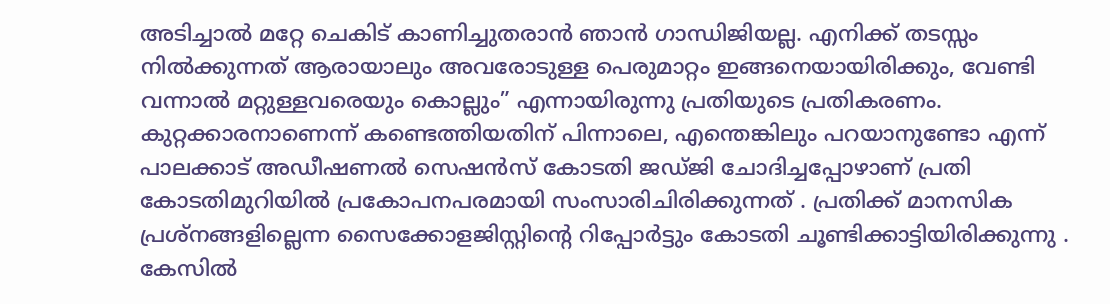അടിച്ചാൽ മറ്റേ ചെകിട് കാണിച്ചുതരാൻ ഞാൻ ഗാന്ധിജിയല്ല. എനിക്ക് തടസ്സം നിൽക്കുന്നത് ആരായാലും അവരോടുള്ള പെരുമാറ്റം ഇങ്ങനെയായിരിക്കും, വേണ്ടി വന്നാൽ മറ്റുള്ളവരെയും കൊല്ലും” എന്നായിരുന്നു പ്രതിയുടെ പ്രതികരണം. കുറ്റക്കാരനാണെന്ന് കണ്ടെത്തിയതിന് പിന്നാലെ, എന്തെങ്കിലും പറയാനുണ്ടോ എന്ന് പാലക്കാട് അഡീഷണൽ സെഷൻസ് കോടതി ജഡ്ജി ചോദിച്ചപ്പോഴാണ് പ്രതി കോടതിമുറിയിൽ പ്രകോപനപരമായി സംസാരിചിരിക്കുന്നത് . പ്രതിക്ക് മാനസിക പ്രശ്നങ്ങളില്ലെന്ന സൈക്കോളജിസ്റ്റിന്റെ റിപ്പോർട്ടും കോടതി ചൂണ്ടിക്കാട്ടിയിരിക്കുന്നു . കേസിൽ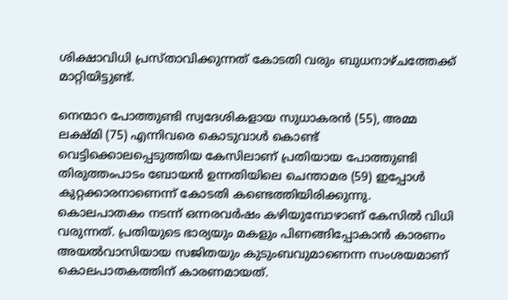ശിക്ഷാവിധി പ്രസ്താവിക്കുന്നത് കോടതി വരും ബുധനാഴ്ചത്തേക്ക് മാറ്റിയിട്ടുണ്ട്.

നെന്മാറ പോത്തുണ്ടി സ്വദേശികളായ സുധാകരൻ (55), അമ്മ ലക്ഷ്മി (75) എന്നിവരെ കൊടുവാൾ കൊണ്ട് വെട്ടിക്കൊലപ്പെടുത്തിയ കേസിലാണ് പ്രതിയായ പോത്തുണ്ടി തിരുത്തംപാടം ബോയൻ ഉന്നതിയിലെ ചെന്താമര (59) ഇപ്പോൾ കുറ്റക്കാരനാണെന്ന് കോടതി കണ്ടെത്തിയിരിക്കുന്നു. കൊലപാതകം നടന്ന് ഒന്നരവർഷം കഴിയുമ്പോഴാണ് കേസിൽ വിധി വരുന്നത്. പ്രതിയുടെ ഭാര്യയും മകളും പിണങ്ങിപ്പോകാൻ കാരണം അയൽവാസിയായ സജിതയും കുടുംബവുമാണെന്ന സംശയമാണ് കൊലപാതകത്തിന് കാരണമായത്.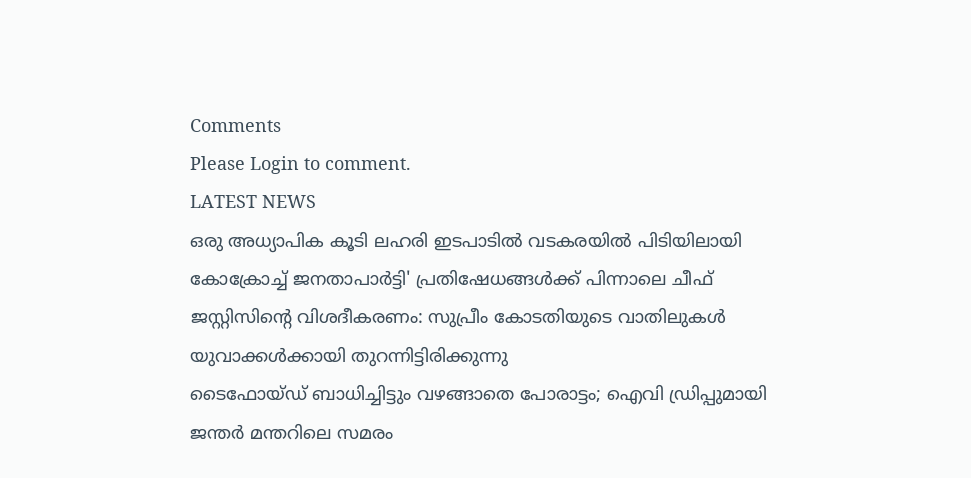Comments
Please Login to comment.
LATEST NEWS
ഒരു അധ്യാപിക കൂടി ലഹരി ഇടപാടിൽ വടകരയിൽ പിടിയിലായി
കോക്രോച്ച് ജനതാപാർട്ടി' പ്രതിഷേധങ്ങൾക്ക് പിന്നാലെ ചീഫ് ജസ്റ്റിസിന്റെ വിശദീകരണം: സുപ്രീം കോടതിയുടെ വാതിലുകൾ യുവാക്കൾക്കായി തുറന്നിട്ടിരിക്കുന്നു
ടൈഫോയ്ഡ് ബാധിച്ചിട്ടും വഴങ്ങാതെ പോരാട്ടം; ഐവി ഡ്രിപ്പുമായി ജന്തർ മന്തറിലെ സമരം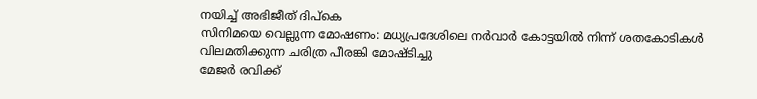നയിച്ച് അഭിജീത് ദിപ്‌കെ
സിനിമയെ വെല്ലുന്ന മോഷണം: മധ്യപ്രദേശിലെ നർവാർ കോട്ടയിൽ നിന്ന് ശതകോടികൾ വിലമതിക്കുന്ന ചരിത്ര പീരങ്കി മോഷ്ടിച്ചു
മേജർ രവിക്ക്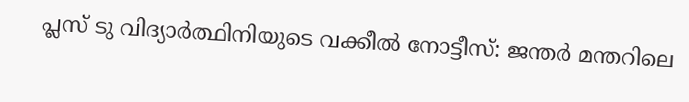പ്ലസ് ടു വിദ്യാർത്ഥിനിയുടെ വക്കീൽ നോട്ടീസ്: ജന്തർ മന്തറിലെ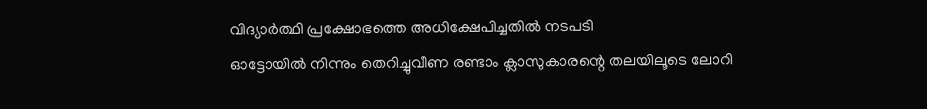വിദ്യാർത്ഥി പ്രക്ഷോഭത്തെ അധിക്ഷേപിച്ചതിൽ നടപടി
ഓട്ടോയിൽ നിന്നും തെറിച്ചുവീണ രണ്ടാം ക്ലാസുകാരന്റെ തലയിലൂടെ ലോറി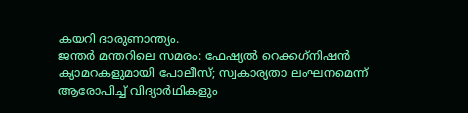കയറി ദാരുണാന്ത്യം.
ജന്തർ മന്തറിലെ സമരം: ഫേഷ്യൽ റെക്കഗ്‌നിഷൻ ക്യാമറകളുമായി പോലീസ്; സ്വകാര്യതാ ലംഘനമെന്ന് ആരോപിച്ച് വിദ്യാർഥികളും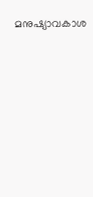മനുഷ്യാവകാശ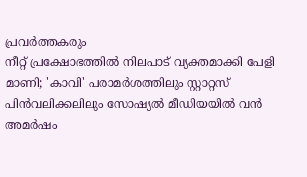പ്രവർത്തകരും
നീറ്റ് പ്രക്ഷോഭത്തിൽ നിലപാട് വ്യക്തമാക്കി പേളി മാണി; 'കാവി' പരാമർശത്തിലും സ്റ്റാറ്റസ് പിൻവലിക്കലിലും സോഷ്യൽ മീഡിയയിൽ വൻ അമർഷം